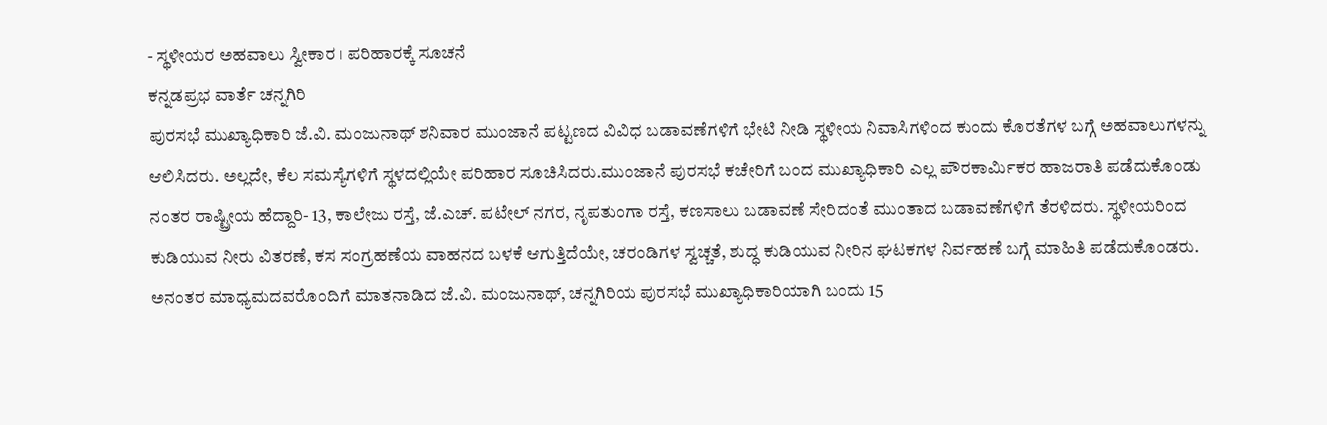- ಸ್ಥಳೀಯರ ಅಹವಾಲು ಸ್ವೀಕಾರ । ಪರಿಹಾರಕ್ಕೆ ಸೂಚನೆ
ಕನ್ನಡಪ್ರಭ ವಾರ್ತೆ ಚನ್ನಗಿರಿ
ಪುರಸಭೆ ಮುಖ್ಯಾಧಿಕಾರಿ ಜೆ.ವಿ. ಮಂಜುನಾಥ್ ಶನಿವಾರ ಮುಂಜಾನೆ ಪಟ್ಟಣದ ವಿವಿಧ ಬಡಾವಣೆಗಳಿಗೆ ಭೇಟಿ ನೀಡಿ ಸ್ಥಳೀಯ ನಿವಾಸಿಗಳಿಂದ ಕುಂದು ಕೊರತೆಗಳ ಬಗ್ಗೆ ಅಹವಾಲುಗಳನ್ನು ಆಲಿಸಿದರು. ಅಲ್ಲದೇ, ಕೆಲ ಸಮಸ್ಯೆಗಳಿಗೆ ಸ್ಥಳದಲ್ಲಿಯೇ ಪರಿಹಾರ ಸೂಚಿಸಿದರು.ಮುಂಜಾನೆ ಪುರಸಭೆ ಕಚೇರಿಗೆ ಬಂದ ಮುಖ್ಯಾಧಿಕಾರಿ ಎಲ್ಲ ಪೌರಕಾರ್ಮಿಕರ ಹಾಜರಾತಿ ಪಡೆದುಕೊಂಡು ನಂತರ ರಾಷ್ಟ್ರೀಯ ಹೆದ್ದಾರಿ- 13, ಕಾಲೇಜು ರಸ್ತೆ, ಜೆ.ಎಚ್. ಪಟೇಲ್ ನಗರ, ನೃಪತುಂಗಾ ರಸ್ತೆ, ಕಣಸಾಲು ಬಡಾವಣೆ ಸೇರಿದಂತೆ ಮುಂತಾದ ಬಡಾವಣೆಗಳಿಗೆ ತೆರಳಿದರು. ಸ್ಥಳೀಯರಿಂದ ಕುಡಿಯುವ ನೀರು ವಿತರಣೆ, ಕಸ ಸಂಗ್ರಹಣೆಯ ವಾಹನದ ಬಳಕೆ ಆಗುತ್ತಿದೆಯೇ, ಚರಂಡಿಗಳ ಸ್ವಚ್ಚತೆ, ಶುದ್ಧ ಕುಡಿಯುವ ನೀರಿನ ಘಟಕಗಳ ನಿರ್ವಹಣೆ ಬಗ್ಗೆ ಮಾಹಿತಿ ಪಡೆದುಕೊಂಡರು.
ಅನಂತರ ಮಾಧ್ಯಮದವರೊಂದಿಗೆ ಮಾತನಾಡಿದ ಜೆ.ವಿ. ಮಂಜುನಾಥ್, ಚನ್ನಗಿರಿಯ ಪುರಸಭೆ ಮುಖ್ಯಾಧಿಕಾರಿಯಾಗಿ ಬಂದು 15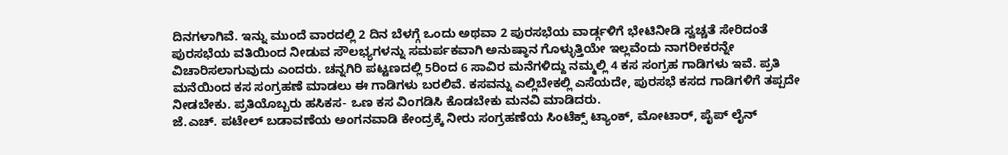ದಿನಗಳಾಗಿವೆ. ಇನ್ನು ಮುಂದೆ ವಾರದಲ್ಲಿ 2 ದಿನ ಬೆಳಗ್ಗೆ ಒಂದು ಅಥವಾ 2 ಪುರಸಭೆಯ ವಾರ್ಡ್ಗಳಿಗೆ ಭೇಟಿನೀಡಿ ಸ್ವಚ್ಚತೆ ಸೇರಿದಂತೆ ಪುರಸಭೆಯ ವತಿಯಿಂದ ನೀಡುವ ಸೌಲಭ್ಯಗಳನ್ನು ಸಮರ್ಪಕವಾಗಿ ಅನುಷ್ಠಾನ ಗೊಳ್ಳುತ್ತಿಯೇ ಇಲ್ಲವೆಂದು ನಾಗರೀಕರನ್ನೇ ವಿಚಾರಿಸಲಾಗುವುದು ಎಂದರು. ಚನ್ನಗಿರಿ ಪಟ್ಟಣದಲ್ಲಿ 5ರಿಂದ 6 ಸಾವಿರ ಮನೆಗಳಿದ್ದು ನಮ್ಮಲ್ಲಿ 4 ಕಸ ಸಂಗ್ರಹ ಗಾಡಿಗಳು ಇವೆ. ಪ್ರತಿ ಮನೆಯಿಂದ ಕಸ ಸಂಗ್ರಹಣೆ ಮಾಡಲು ಈ ಗಾಡಿಗಳು ಬರಲಿವೆ. ಕಸವನ್ನು ಎಲ್ಲಿಬೇಕಲ್ಲಿ ಎಸೆಯದೇ, ಪುರಸಭೆ ಕಸದ ಗಾಡಿಗಳಿಗೆ ತಪ್ಪದೇ ನೀಡಬೇಕು. ಪ್ರತಿಯೊಬ್ಬರು ಹಸಿಕಸ- ಒಣ ಕಸ ವಿಂಗಡಿಸಿ ಕೊಡಬೇಕು ಮನವಿ ಮಾಡಿದರು.
ಜೆ.ಎಚ್. ಪಟೇಲ್ ಬಡಾವಣೆಯ ಅಂಗನವಾಡಿ ಕೇಂದ್ರಕ್ಕೆ ನೀರು ಸಂಗ್ರಹಣೆಯ ಸಿಂಟೆಕ್ಸ್ ಟ್ಯಾಂಕ್, ಮೋಟಾರ್, ಪೈಪ್ ಲೈನ್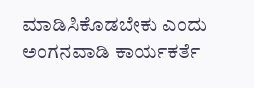ಮಾಡಿಸಿಕೊಡಬೇಕು ಎಂದು ಅಂಗನವಾಡಿ ಕಾರ್ಯಕರ್ತೆ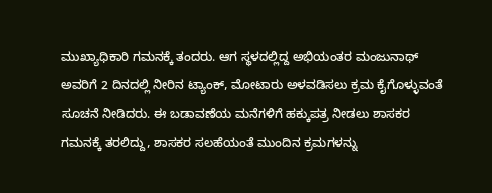ಮುಖ್ಯಾಧಿಕಾರಿ ಗಮನಕ್ಕೆ ತಂದರು. ಆಗ ಸ್ಥಳದಲ್ಲಿದ್ದ ಅಭಿಯಂತರ ಮಂಜುನಾಥ್ ಅವರಿಗೆ 2 ದಿನದಲ್ಲಿ ನೀರಿನ ಟ್ಯಾಂಕ್, ಮೋಟಾರು ಅಳವಡಿಸಲು ಕ್ರಮ ಕೈಗೊಳ್ಳುವಂತೆ ಸೂಚನೆ ನೀಡಿದರು. ಈ ಬಡಾವಣೆಯ ಮನೆಗಳಿಗೆ ಹಕ್ಕುಪತ್ರ ನೀಡಲು ಶಾಸಕರ ಗಮನಕ್ಕೆ ತರಲಿದ್ದು, ಶಾಸಕರ ಸಲಹೆಯಂತೆ ಮುಂದಿನ ಕ್ರಮಗಳನ್ನು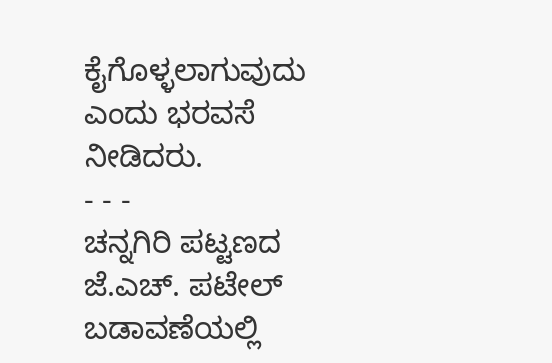ಕೈಗೊಳ್ಳಲಾಗುವುದು ಎಂದು ಭರವಸೆ ನೀಡಿದರು.
- - -
ಚನ್ನಗಿರಿ ಪಟ್ಟಣದ ಜೆ.ಎಚ್. ಪಟೇಲ್ ಬಡಾವಣೆಯಲ್ಲಿ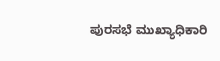ಪುರಸಭೆ ಮುಖ್ಯಾಧಿಕಾರಿ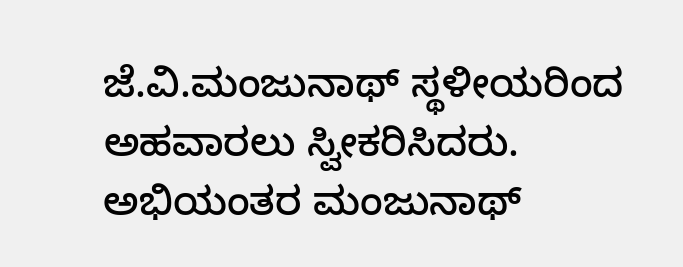ಜೆ.ವಿ.ಮಂಜುನಾಥ್ ಸ್ಥಳೀಯರಿಂದ ಅಹವಾರಲು ಸ್ವೀಕರಿಸಿದರು. ಅಭಿಯಂತರ ಮಂಜುನಾಥ್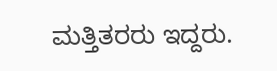ಮತ್ತಿತರರು ಇದ್ದರು.